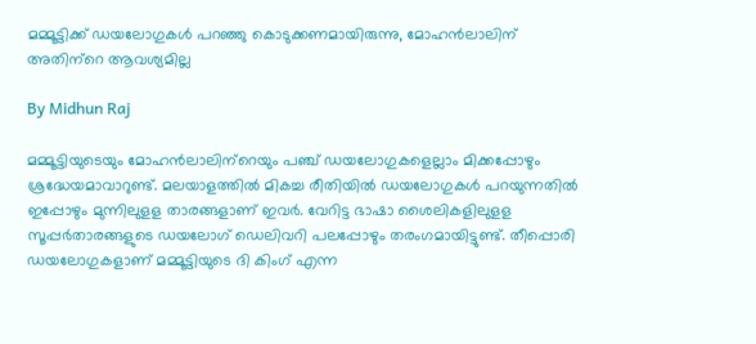മമ്മൂട്ടിക്ക് ഡയലോഗുകള്‍ പറഞ്ഞു കൊടുക്കണമായിരുന്നു, മോഹന്‍ലാലിന് അതിന്‌റെ ആവശ്യമില്ല

By Midhun Raj

മമ്മൂട്ടിയുടെയും മോഹന്‍ലാലിന്‌റെയും പഞ്ച് ഡയലോഗുകളെല്ലാം മിക്കപ്പോഴും ശ്രദ്ധേയമാവാറുണ്ട്. മലയാളത്തില്‍ മികച്ച രീതിയില്‍ ഡയലോഗുകള്‍ പറയുന്നതില്‍ ഇപ്പോഴും മുന്നിലുളള താരങ്ങളാണ് ഇവര്‍. വേറിട്ട ഭാഷാ ശൈലികളിലുളള സൂപ്പര്‍താരങ്ങളുടെ ഡയലോഗ് ഡെലിവറി പലപ്പോഴും തരംഗമായിട്ടുണ്ട്. തീപ്പൊരി ഡയലോഗുകളാണ് മമ്മൂട്ടിയുടെ ദി കിംഗ് എന്ന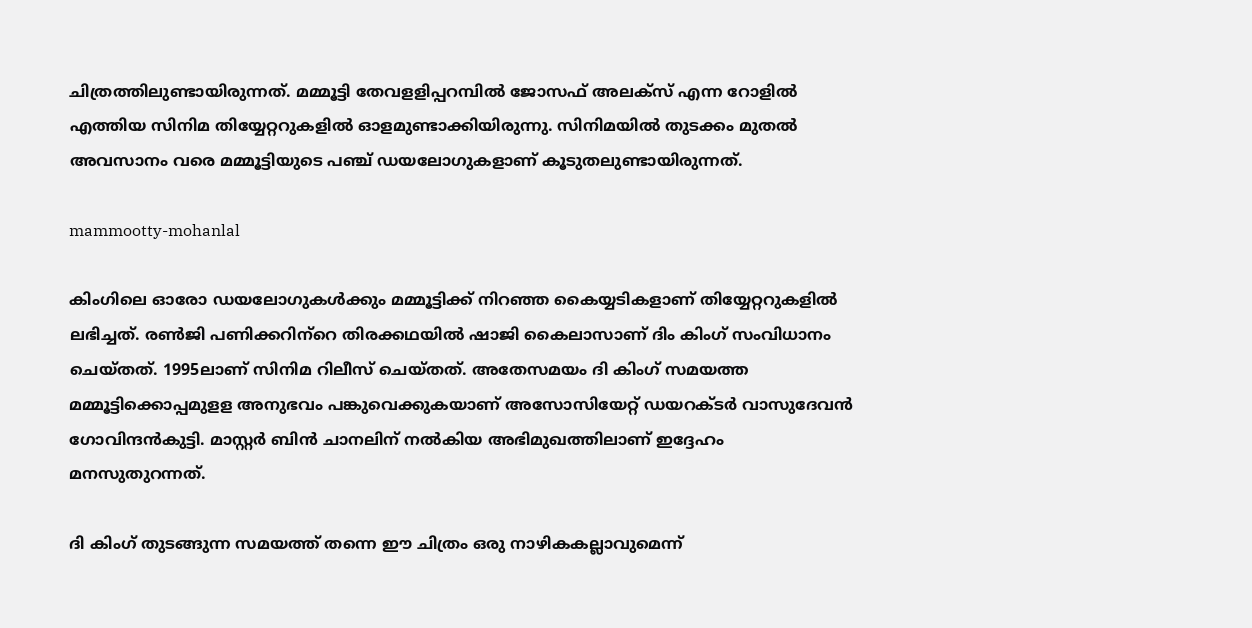ചിത്രത്തിലുണ്ടായിരുന്നത്. മമ്മൂട്ടി തേവളളിപ്പറമ്പില്‍ ജോസഫ് അലക്‌സ് എന്ന റോളില്‍ എത്തിയ സിനിമ തിയ്യേറ്ററുകളില്‍ ഓളമുണ്ടാക്കിയിരുന്നു. സിനിമയില്‍ തുടക്കം മുതല്‍ അവസാനം വരെ മമ്മൂട്ടിയുടെ പഞ്ച് ഡയലോഗുകളാണ് കൂടുതലുണ്ടായിരുന്നത്.

mammootty-mohanlal

കിംഗിലെ ഓരോ ഡയലോഗുകള്‍ക്കും മമ്മൂട്ടിക്ക് നിറഞ്ഞ കൈയ്യടികളാണ് തിയ്യേറ്ററുകളില്‍ ലഭിച്ചത്. രണ്‍ജി പണിക്കറിന്‌റെ തിരക്കഥയില്‍ ഷാജി കൈലാസാണ് ദിം കിംഗ് സംവിധാനം ചെയ്തത്. 1995ലാണ് സിനിമ റിലീസ് ചെയ്തത്. അതേസമയം ദി കിംഗ് സമയത്ത മമ്മൂട്ടിക്കൊപ്പമുളള അനുഭവം പങ്കുവെക്കുകയാണ് അസോസിയേറ്റ് ഡയറക്ടര്‍ വാസുദേവന്‍ ഗോവിന്ദന്‍കുട്ടി. മാസ്റ്റര്‍ ബിന്‍ ചാനലിന് നല്‍കിയ അഭിമുഖത്തിലാണ് ഇദ്ദേഹം മനസുതുറന്നത്.

ദി കിംഗ് തുടങ്ങുന്ന സമയത്ത് തന്നെ ഈ ചിത്രം ഒരു നാഴികകല്ലാവുമെന്ന്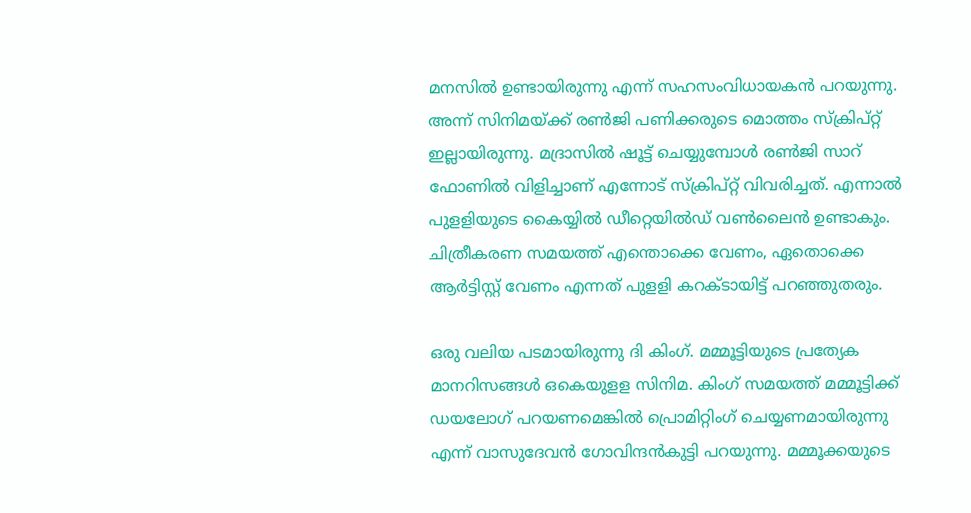മനസില്‍ ഉണ്ടായിരുന്നു എന്ന് സഹസംവിധായകന്‍ പറയുന്നു. അന്ന് സിനിമയ്ക്ക് രണ്‍ജി പണിക്കരുടെ മൊത്തം സ്‌ക്രിപ്റ്റ് ഇല്ലായിരുന്നു. മദ്രാസില്‍ ഷൂട്ട് ചെയ്യുമ്പോള്‍ രണ്‍ജി സാറ് ഫോണില്‍ വിളിച്ചാണ് എന്നോട് സ്‌ക്രിപ്റ്റ് വിവരിച്ചത്. എന്നാല്‍ പുളളിയുടെ കൈയ്യില്‍ ഡീറ്റെയില്‍ഡ് വണ്‍ലൈന്‍ ഉണ്ടാകും. ചിത്രീകരണ സമയത്ത് എന്തൊക്കെ വേണം, ഏതൊക്കെ ആര്‍ട്ടിസ്റ്റ് വേണം എന്നത് പുളളി കറക്ടായിട്ട് പറഞ്ഞുതരും.

ഒരു വലിയ പടമായിരുന്നു ദി കിംഗ്. മമ്മൂട്ടിയുടെ പ്രത്യേക മാനറിസങ്ങള്‍ ഒകെയുളള സിനിമ. കിംഗ് സമയത്ത് മമ്മൂട്ടിക്ക് ഡയലോഗ് പറയണമെങ്കില്‍ പ്രൊമിറ്റിംഗ് ചെയ്യണമായിരുന്നു എന്ന് വാസുദേവന്‍ ഗോവിന്ദന്‍കുട്ടി പറയുന്നു. മമ്മൂക്കയുടെ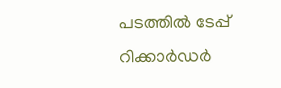പടത്തില്‍ ടേപ്പ് റിക്കാര്‍ഡര്‍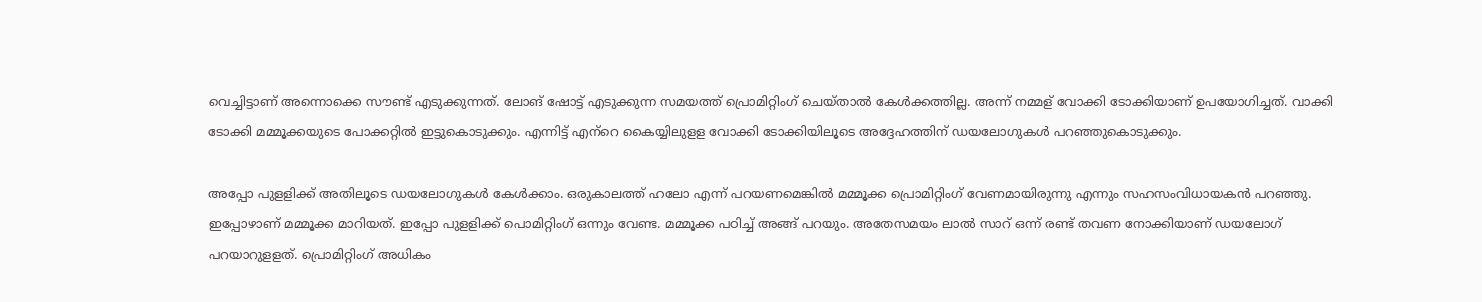വെച്ചിട്ടാണ് അന്നൊക്കെ സൗണ്ട് എടുക്കുന്നത്. ലോങ് ഷോട്ട് എടുക്കുന്ന സമയത്ത് പ്രൊമിറ്റിംഗ് ചെയ്താല്‍ കേള്‍ക്കത്തില്ല. അന്ന് നമ്മള് വോക്കി ടോക്കിയാണ് ഉപയോഗിച്ചത്. വാക്കി ടോക്കി മമ്മൂക്കയുടെ പോക്കറ്റില്‍ ഇട്ടുകൊടുക്കും. എന്നിട്ട് എന്‌റെ കൈയ്യിലുളള വോക്കി ടോക്കിയിലൂടെ അദ്ദേഹത്തിന് ഡയലോഗുകള്‍ പറഞ്ഞുകൊടുക്കും.

അപ്പോ പുളളിക്ക് അതിലൂടെ ഡയലോഗുകള്‍ കേള്‍ക്കാം. ഒരുകാലത്ത് ഹലോ എന്ന് പറയണമെങ്കില്‍ മമ്മൂക്ക പ്രൊമിറ്റിംഗ് വേണമായിരുന്നു എന്നും സഹസംവിധായകന്‍ പറഞ്ഞു. ഇപ്പോഴാണ് മമ്മൂക്ക മാറിയത്. ഇപ്പോ പുളളിക്ക് പൊമിറ്റിംഗ് ഒന്നും വേണ്ട. മമ്മൂക്ക പഠിച്ച് അങ്ങ് പറയും. അതേസമയം ലാല്‍ സാറ് ഒന്ന് രണ്ട് തവണ നോക്കിയാണ് ഡയലോഗ് പറയാറുളളത്. പ്രൊമിറ്റിംഗ് അധികം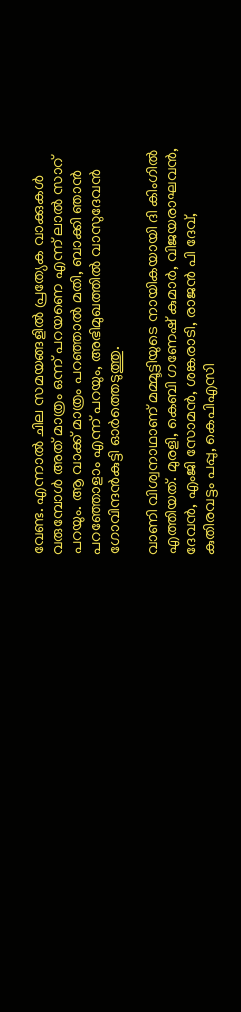വേണ്ട. എന്നാല്‍ ചില സമയങ്ങളില്‍ പ്രത്യേക വാക്കുകള്‍ വരുമ്പോള്‍ അത് മാത്രം ഒന്ന് പറയണെ എന്ന് ലാല്‍ സാറ് പറയും. ആ വാക്ക് മാത്രം പറഞ്ഞാല്‍ മതി, ബാക്കി ഞാന്‍ പറഞ്ഞോളാം എന്ന് പറയും, അഭിമുഖത്തില്‍ വാസുദേവന്‍ ഗോവിന്ദന്‍കുട്ടി ഓര്‍ത്തെടുത്തു.

വാണി വിശ്വനാഥാണ് മമ്മൂട്ടിയുടെ നായികയായി ദി കിംഗില്‍ എത്തിയത്. മുരളി, കെബി ഗണേഷ് കുമാര്‍, വിജയരാഘവന്‍, ദേവന്‍, എംജി സോമന്‍, ശങ്കരാടി, രാജന്‍ പി ദേവ്, കുതിരവട്ടം പപ്പു, കെപിഎസി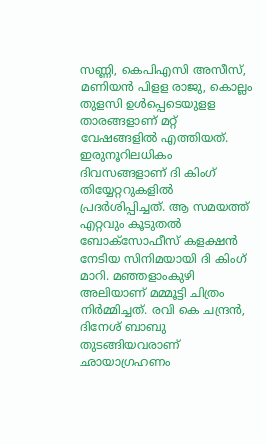സണ്ണി, കെപിഎസി അസീസ്, മണിയന്‍ പിളള രാജു, കൊല്ലം തുളസി ഉള്‍പ്പെടെയുളള താരങ്ങളാണ് മറ്റ് വേഷങ്ങളില്‍ എത്തിയത്. ഇരുനൂറിലധികം ദിവസങ്ങളാണ് ദി കിംഗ് തിയ്യേറ്ററുകളില്‍ പ്രദര്‍ശിപ്പിച്ചത്. ആ സമയത്ത് എറ്റവും കൂടുതല്‍ ബോക്‌സോഫീസ് കളക്ഷന്‍ നേടിയ സിനിമയായി ദി കിംഗ് മാറി. മഞ്ഞളാംകുഴി അലിയാണ് മമ്മൂട്ടി ചിത്രം നിര്‍മ്മിച്ചത്. രവി കെ ചന്ദ്രന്‍, ദിനേശ് ബാബു തുടങ്ങിയവരാണ് ഛായാഗ്രഹണം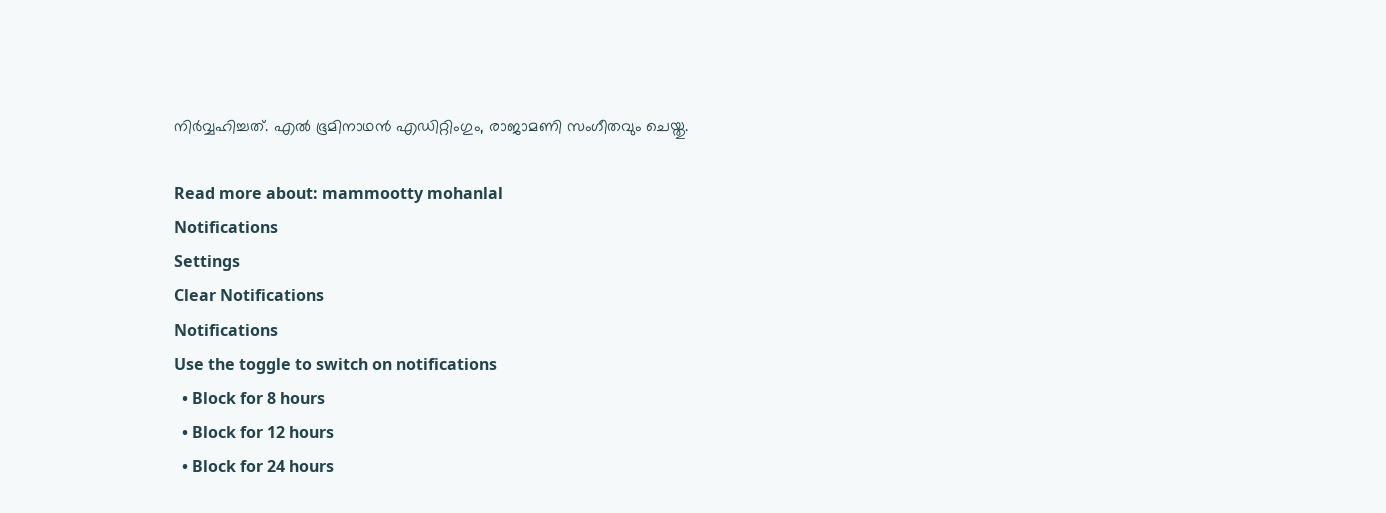നിര്‍വ്വഹിച്ചത്. എല്‍ ഭൂമിനാഥന്‍ എഡിറ്റിംഗും, രാജാമണി സംഗീതവും ചെയ്തു.

Read more about: mammootty mohanlal
Notifications
Settings
Clear Notifications
Notifications
Use the toggle to switch on notifications
  • Block for 8 hours
  • Block for 12 hours
  • Block for 24 hours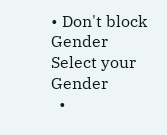• Don't block
Gender
Select your Gender
  •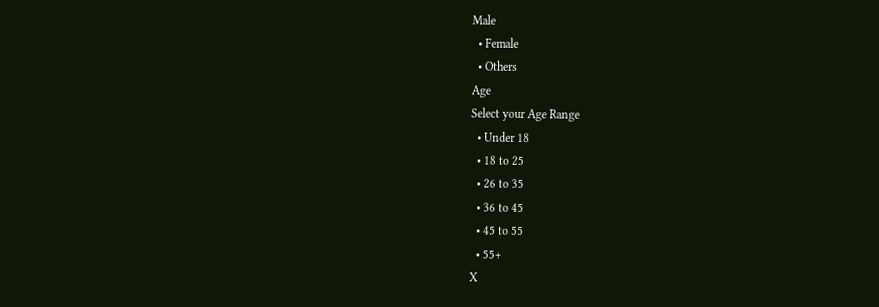Male
  • Female
  • Others
Age
Select your Age Range
  • Under 18
  • 18 to 25
  • 26 to 35
  • 36 to 45
  • 45 to 55
  • 55+
X